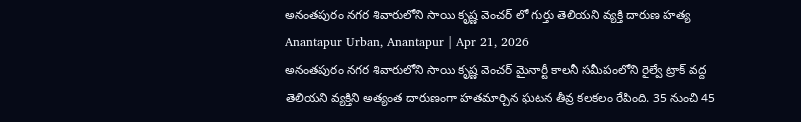అనంతపురం నగర శివారులోని సాయి కృష్ణ వెంచర్ లో గుర్తు తెలియని వ్యక్తి దారుణ హత్య
Anantapur Urban, Anantapur | Apr 21, 2026
అనంతపురం నగర శివారులోని సాయి కృష్ణ వెంచర్ మైనార్టీ కాలనీ సమీపంలోని రైల్వే ట్రాక్ వద్ద తెలియని వ్యక్తిని అత్యంత దారుణంగా హతమార్చిన ఘటన తీవ్ర కలకలం రేపింది. 35 నుంచి 45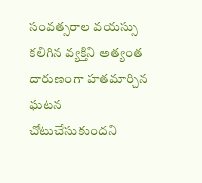సంవత్సరాల వయస్సు కలిగిన వ్యక్తిని అత్యంత దారుణంగా హతమార్చిన ఘటన చోటుచేసుకుందని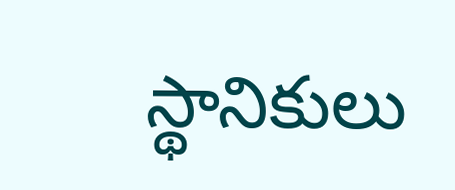స్థానికులు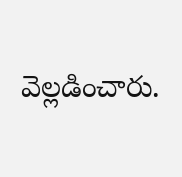వెల్లడించారు.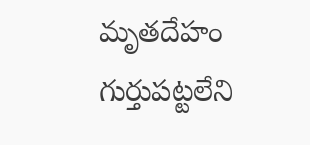మృతదేహం గుర్తుపట్టలేని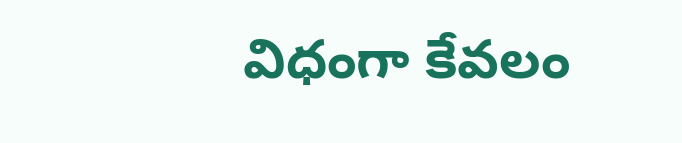విధంగా కేవలం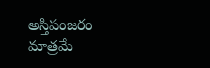అస్తిపంజరం మాత్రమే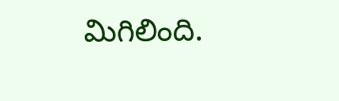మిగిలింది.